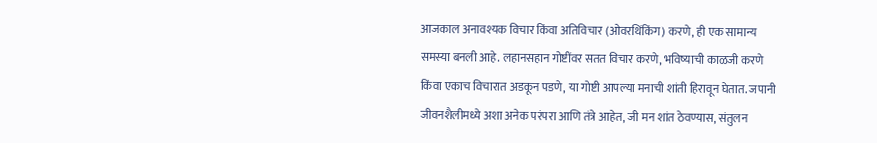आजकाल अनावश्यक विचार किंवा अतिविचार (ओवरथिंकिंग) करणे, ही एक सामान्य समस्या बनली आहे. लहानसहान गोष्टींवर सतत विचार करणे, भविष्याची काळजी करणे किंवा एकाच विचारात अडकून पडणे, या गोष्टी आपल्या मनाची शांती हिरावून घेतात. जपानी जीवनशैलीमध्ये अशा अनेक परंपरा आणि तंत्रे आहेत, जी मन शांत ठेवण्यास, संतुलन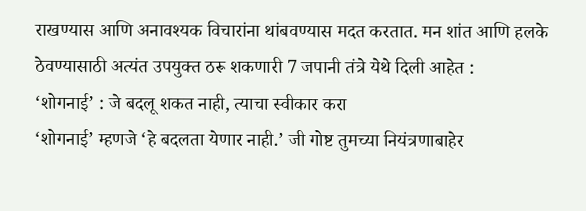राखण्यास आणि अनावश्यक विचारांना थांबवण्यास मदत करतात. मन शांत आणि हलके ठेवण्यासाठी अत्यंत उपयुक्त ठरू शकणारी 7 जपानी तंत्रे येथे दिली आहेत :
‘शोगनाई’ : जे बदलू शकत नाही, त्याचा स्वीकार करा
‘शोगनाई’ म्हणजे ‘हे बदलता येणार नाही.’ जी गोष्ट तुमच्या नियंत्रणाबाहेर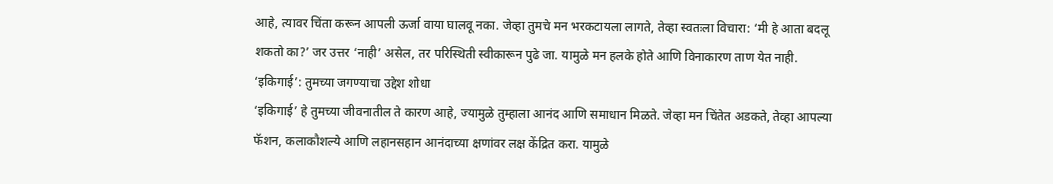आहे, त्यावर चिंता करून आपली ऊर्जा वाया घालवू नका. जेव्हा तुमचे मन भरकटायला लागते, तेव्हा स्वतःला विचारा: ‘मी हे आता बदलू शकतो का?’ जर उत्तर ‘नाही’ असेल, तर परिस्थिती स्वीकारून पुढे जा. यामुळे मन हलके होते आणि विनाकारण ताण येत नाही.
‘इकिगाई’: तुमच्या जगण्याचा उद्देश शोधा
‘इकिगाई’ हे तुमच्या जीवनातील ते कारण आहे, ज्यामुळे तुम्हाला आनंद आणि समाधान मिळते. जेव्हा मन चिंतेत अडकते, तेव्हा आपल्या फॅशन, कलाकौशल्ये आणि लहानसहान आनंदाच्या क्षणांवर लक्ष केंद्रित करा. यामुळे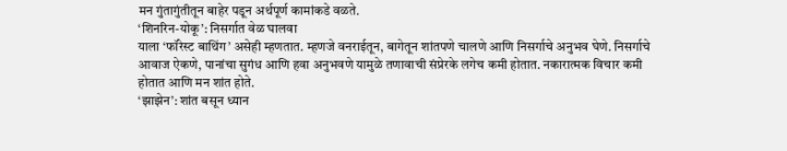मन गुंतागुंतीतून बाहेर पडून अर्थपूर्ण कामांकडे वळते.
‘शिनरिन-योकू’: निसर्गात वेळ घालवा
याला ‘फॉरेस्ट बाथिंग’ असेही म्हणतात. म्हणजे वनराईतून, बागेतून शांतपणे चालणे आणि निसर्गाचे अनुभव घेणे. निसर्गाचे आवाज ऐकणे, पानांचा सुगंध आणि हवा अनुभवणे यामुळे तणावाची संप्रेरके लगेच कमी होतात. नकारात्मक विचार कमी होतात आणि मन शांत होते.
‘झाझेन’: शांत बसून ध्यान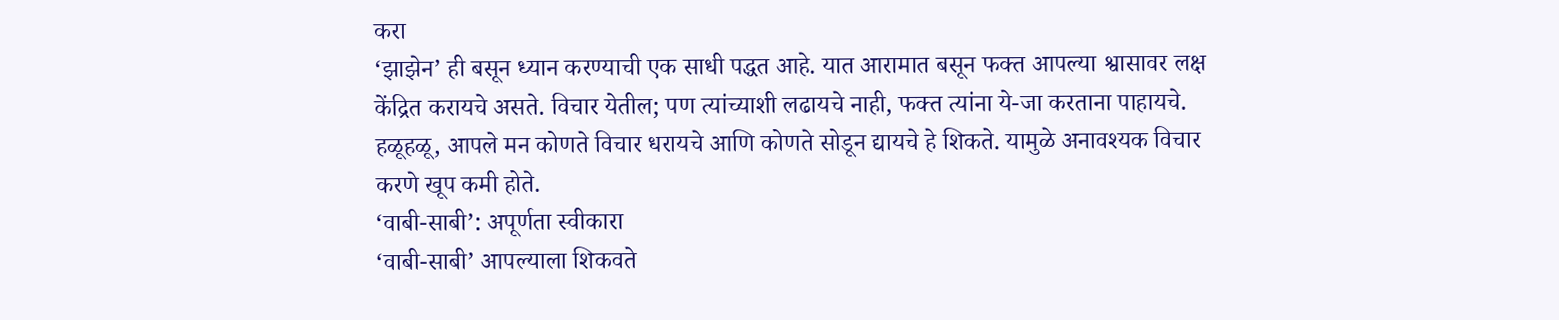करा
‘झाझेन’ ही बसून ध्यान करण्याची एक साधी पद्धत आहे. यात आरामात बसून फक्त आपल्या श्वासावर लक्ष केंद्रित करायचे असते. विचार येतील; पण त्यांच्याशी लढायचे नाही, फक्त त्यांना ये-जा करताना पाहायचे. हळूहळू, आपले मन कोणते विचार धरायचे आणि कोणते सोडून द्यायचे हे शिकते. यामुळे अनावश्यक विचार करणे खूप कमी होते.
‘वाबी-साबी’: अपूर्णता स्वीकारा
‘वाबी-साबी’ आपल्याला शिकवते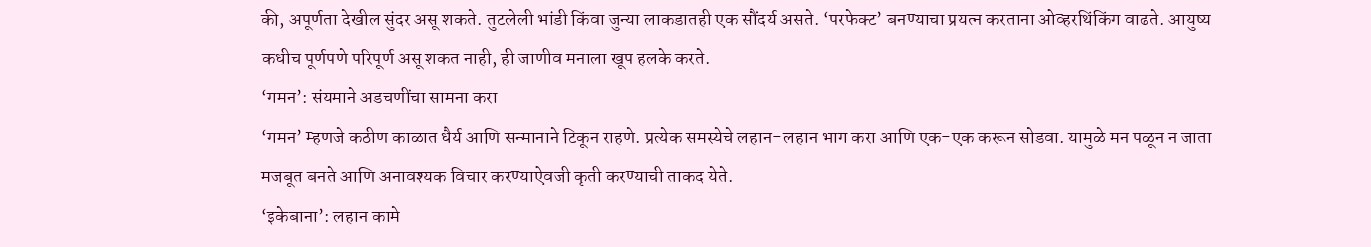की, अपूर्णता देखील सुंदर असू शकते. तुटलेली भांडी किंवा जुन्या लाकडातही एक सौंदर्य असते. ‘परफेक्ट’ बनण्याचा प्रयत्न करताना ओव्हरथिंकिंग वाढते. आयुष्य कधीच पूर्णपणे परिपूर्ण असू शकत नाही, ही जाणीव मनाला खूप हलके करते.
‘गमन’: संयमाने अडचणींचा सामना करा
‘गमन’ म्हणजे कठीण काळात धैर्य आणि सन्मानाने टिकून राहणे. प्रत्येक समस्येचे लहान-लहान भाग करा आणि एक-एक करून सोडवा. यामुळे मन पळून न जाता मजबूत बनते आणि अनावश्यक विचार करण्याऐवजी कृती करण्याची ताकद येते.
‘इकेबाना’: लहान कामे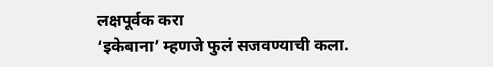लक्षपूर्वक करा
‘इकेबाना’ म्हणजे फुलं सजवण्याची कला.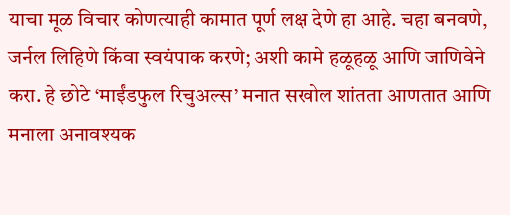याचा मूळ विचार कोणत्याही कामात पूर्ण लक्ष देणे हा आहे. चहा बनवणे, जर्नल लिहिणे किंवा स्वयंपाक करणे; अशी कामे हळूहळू आणि जाणिवेने करा. हे छोटे ‘माईंडफुल रिचुअल्स’ मनात सखोल शांतता आणतात आणि मनाला अनावश्यक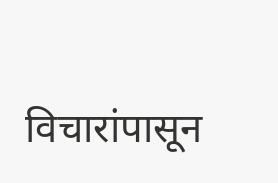विचारांपासून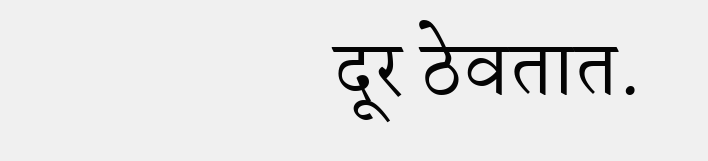दूर ठेवतात.